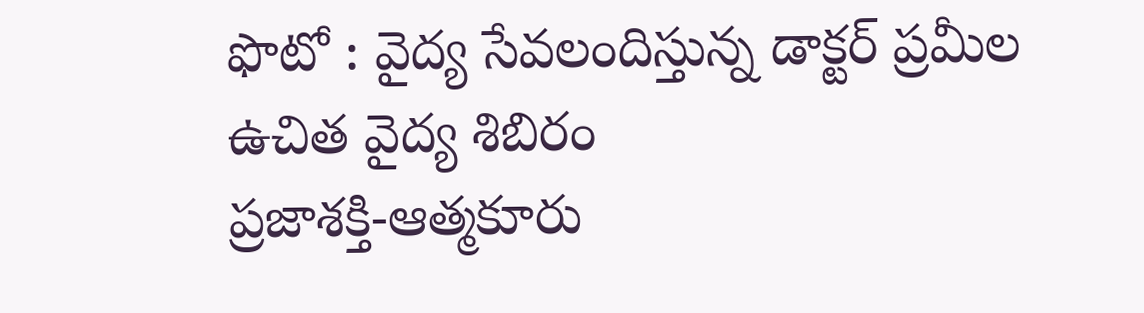ఫొటో : వైద్య సేవలందిస్తున్న డాక్టర్ ప్రమీల
ఉచిత వైద్య శిబిరం
ప్రజాశక్తి-ఆత్మకూరు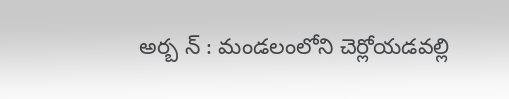అర్బ న్ : మండలంలోని చెర్లోయడవల్లి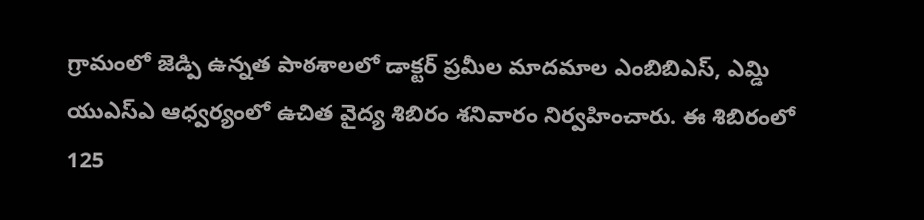గ్రామంలో జెడ్పి ఉన్నత పాఠశాలలో డాక్టర్ ప్రమీల మాదమాల ఎంబిబిఎస్, ఎమ్డి యుఎస్ఎ ఆధ్వర్యంలో ఉచిత వైద్య శిబిరం శనివారం నిర్వహించారు. ఈ శిబిరంలో 125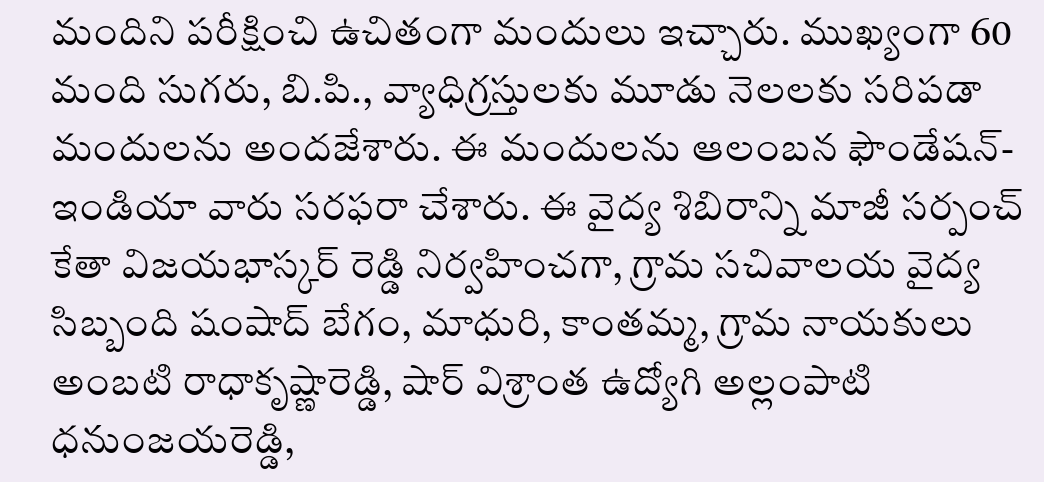మందిని పరీక్షించి ఉచితంగా మందులు ఇచ్చారు. ముఖ్యంగా 60 మంది సుగరు, బి.పి., వ్యాధిగ్రస్తులకు మూడు నెలలకు సరిపడా మందులను అందజేశారు. ఈ మందులను ఆలంబన ఫౌండేషన్- ఇండియా వారు సరఫరా చేశారు. ఈ వైద్య శిబిరాన్ని మాజీ సర్పంచ్ కేతా విజయభాస్కర్ రెడ్డి నిర్వహించగా, గ్రామ సచివాలయ వైద్య సిబ్బంది షంషాద్ బేగం, మాధురి, కాంతమ్మ, గ్రామ నాయకులు అంబటి రాధాకృష్ణారెడ్డి, షార్ విశ్రాంత ఉద్యోగి అల్లంపాటి ధనుంజయరెడ్డి,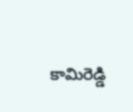కామిరెడ్డి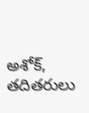అశోక్, తదితరులు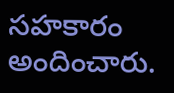సహకారం అందించారు.